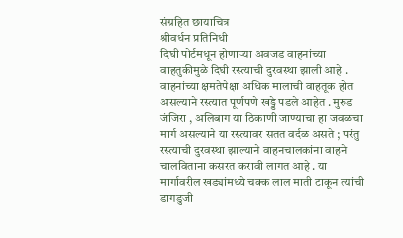संग्रहित छायाचित्र
श्रीवर्धन प्रतिनिधी
दिघी पोर्टमधून होणाऱ्या अवजड वाहनांच्या वाहतुकीमुळे दिघी रस्त्याची दुरवस्था झाली आहे . वाहनांच्या क्षमतेपेक्षा अधिक मालाची वाहतूक होत असल्याने रस्त्यात पूर्णपणे खड्डे पडले आहेत . मुरुड जंजिरा , अलिबाग या ठिकाणी जाण्याचा हा जवळचा मार्ग असल्याने या रस्त्यावर सतत वर्दळ असते ; परंतु रस्त्याची दुरवस्था झाल्याने वाहनचालकांना वाहने चालविताना कसरत करावी लागत आहे . या मार्गावरील खड्यांमध्ये चक्क लाल माती टाकून त्यांची डागडुजी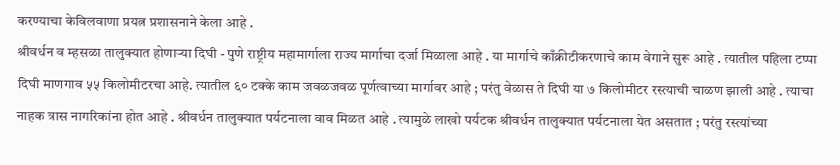करण्याचा केविलवाणा प्रयत्न प्रशासनाने केला आहे .
श्रीवर्धन व म्हसळा तालुक्यात होणाऱ्या दिघी - पुणे राष्ट्रीय महामार्गाला राज्य मार्गाचा दर्जा मिळाला आहे . या मार्गाचे काँक्रीटीकरणाचे काम वेगाने सुरू आहे . त्यातील पहिला टप्पा दिघी माणगाव ५५ किलोमीटरचा आहे. त्यातील ६० टक्के काम जवळजवळ पूर्णत्वाच्या मार्गावर आहे ; परंतु वेळास ते दिघी या ७ किलोमीटर रस्त्याची चाळण झाली आहे . त्याचा नाहक त्रास नागरिकांना होत आहे . श्रीवर्धन तालुक्यात पर्यटनाला वाव मिळत आहे . त्यामुळे लाखो पर्यटक श्रीवर्धन तालुक्यात पर्यटनाला येत असतात ; परंतु रस्त्यांच्या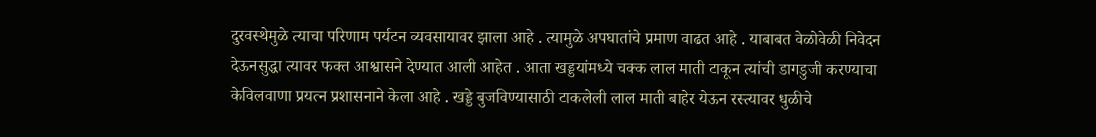दुरवस्थेमुळे त्याचा परिणाम पर्यटन व्यवसायावर झाला आहे . त्यामुळे अपघातांचे प्रमाण वाढत आहे . याबाबत वेळोवेळी निवेदन देऊनसुद्धा त्यावर फक्त आश्वासने देण्यात आली आहेत . आता खड्डयांमध्ये चक्क लाल माती टाकून त्यांची डागडुजी करण्याचा केविलवाणा प्रयत्न प्रशासनाने केला आहे . खड्डे बुजविण्यासाठी टाकलेली लाल माती बाहेर येऊन रस्त्यावर धुळीचे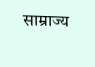साम्राज्य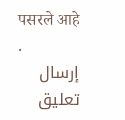पसरले आहे .
إرسال تعليق